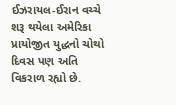ઈઝરાયલ-ઈરાન વચ્ચે શરૂ થયેલા અમેરિકા પ્રાયોજીત યુદ્ધનો ચોથો દિવસ પણ અતિ વિકરાળ રહ્યો છે.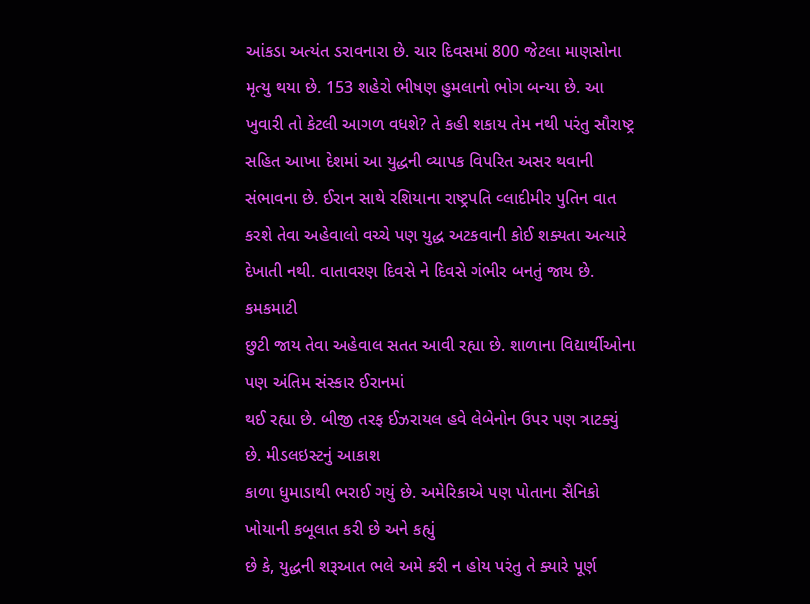આંકડા અત્યંત ડરાવનારા છે. ચાર દિવસમાં 800 જેટલા માણસોના મૃત્યુ થયા છે. 153 શહેરો ભીષણ હુમલાનો ભોગ બન્યા છે. આ ખુવારી તો કેટલી આગળ વધશે? તે કહી શકાય તેમ નથી પરંતુ સૌરાષ્ટ્ર સહિત આખા દેશમાં આ યુદ્ધની વ્યાપક વિપરિત અસર થવાની સંભાવના છે. ઈરાન સાથે રશિયાના રાષ્ટ્રપતિ વ્લાદીમીર પુતિન વાત કરશે તેવા અહેવાલો વચ્ચે પણ યુદ્ધ અટકવાની કોઈ શક્યતા અત્યારે દેખાતી નથી. વાતાવરણ દિવસે ને દિવસે ગંભીર બનતું જાય છે.
કમકમાટી
છુટી જાય તેવા અહેવાલ સતત આવી રહ્યા છે. શાળાના વિદ્યાર્થીઓના પણ અંતિમ સંસ્કાર ઈરાનમાં
થઈ રહ્યા છે. બીજી તરફ ઈઝરાયલ હવે લેબેનોન ઉપર પણ ત્રાટક્યું છે. મીડલઇસ્ટનું આકાશ
કાળા ધુમાડાથી ભરાઈ ગયું છે. અમેરિકાએ પણ પોતાના સૈનિકો ખોયાની કબૂલાત કરી છે અને કહ્યું
છે કે, યુદ્ધની શરૂઆત ભલે અમે કરી ન હોય પરંતુ તે ક્યારે પૂર્ણ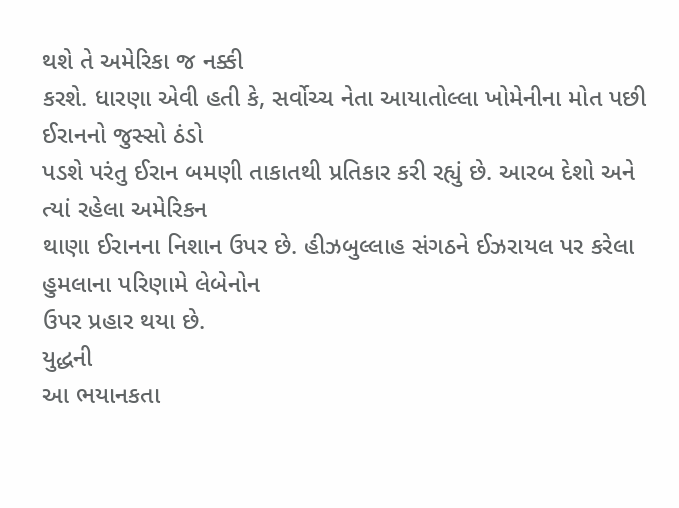થશે તે અમેરિકા જ નક્કી
કરશે. ધારણા એવી હતી કે, સર્વોચ્ચ નેતા આયાતોલ્લા ખોમેનીના મોત પછી ઈરાનનો જુસ્સો ઠંડો
પડશે પરંતુ ઈરાન બમણી તાકાતથી પ્રતિકાર કરી રહ્યું છે. આરબ દેશો અને ત્યાં રહેલા અમેરિકન
થાણા ઈરાનના નિશાન ઉપર છે. હીઝબુલ્લાહ સંગઠને ઈઝરાયલ પર કરેલા હુમલાના પરિણામે લેબેનોન
ઉપર પ્રહાર થયા છે.
યુદ્ધની
આ ભયાનકતા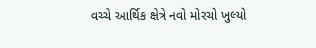વચ્ચે આર્થિક ક્ષેત્રે નવો મોરચો ખુલ્યો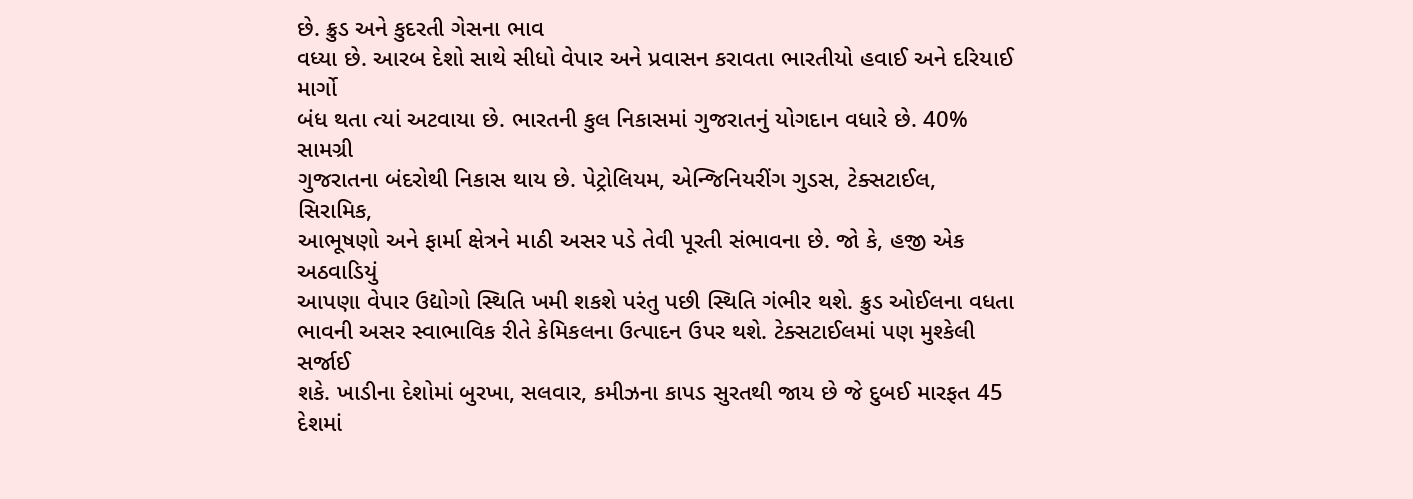છે. ક્રુડ અને કુદરતી ગેસના ભાવ
વધ્યા છે. આરબ દેશો સાથે સીધો વેપાર અને પ્રવાસન કરાવતા ભારતીયો હવાઈ અને દરિયાઈ માર્ગો
બંધ થતા ત્યાં અટવાયા છે. ભારતની કુલ નિકાસમાં ગુજરાતનું યોગદાન વધારે છે. 40% સામગ્રી
ગુજરાતના બંદરોથી નિકાસ થાય છે. પેટ્રોલિયમ, એન્જિનિયરીંગ ગુડસ, ટેક્સટાઈલ, સિરામિક,
આભૂષણો અને ફાર્મા ક્ષેત્રને માઠી અસર પડે તેવી પૂરતી સંભાવના છે. જો કે, હજી એક અઠવાડિયું
આપણા વેપાર ઉદ્યોગો સ્થિતિ ખમી શકશે પરંતુ પછી સ્થિતિ ગંભીર થશે. ક્રુડ ઓઈલના વધતા
ભાવની અસર સ્વાભાવિક રીતે કેમિકલના ઉત્પાદન ઉપર થશે. ટેક્સટાઈલમાં પણ મુશ્કેલી સર્જાઈ
શકે. ખાડીના દેશોમાં બુરખા, સલવાર, કમીઝના કાપડ સુરતથી જાય છે જે દુબઈ મારફત 45 દેશમાં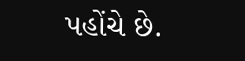પહોંચે છે.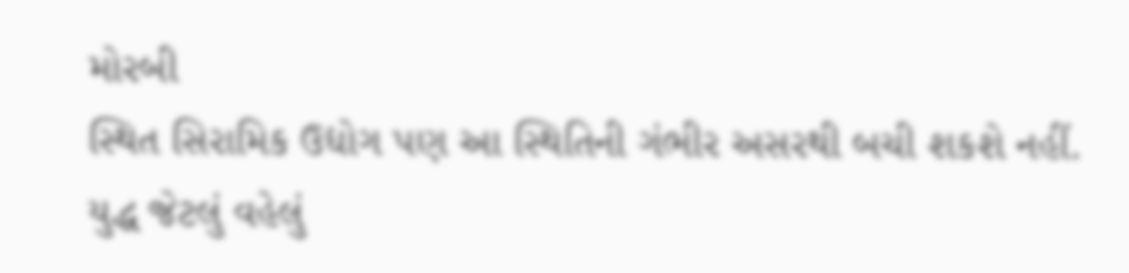મોરબી
સ્થિત સિરામિક ઉદ્યોગ પણ આ સ્થિતિની ગંભીર અસરથી બચી શકશે નહીં. યુદ્ધ જેટલું વહેલું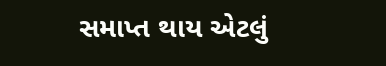સમાપ્ત થાય એટલું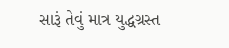સારૂં તેવું માત્ર યુદ્ધગ્રસ્ત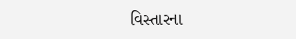વિસ્તારના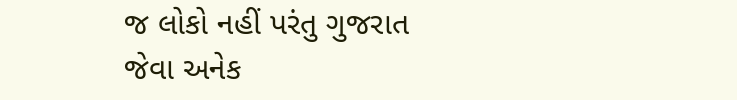જ લોકો નહીં પરંતુ ગુજરાત
જેવા અનેક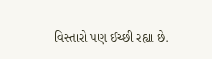વિસ્તારો પણ ઈચ્છી રહ્યા છે.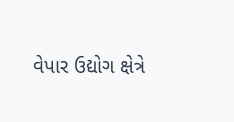વેપાર ઉદ્યોગ ક્ષેત્રે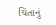ચિંતાનું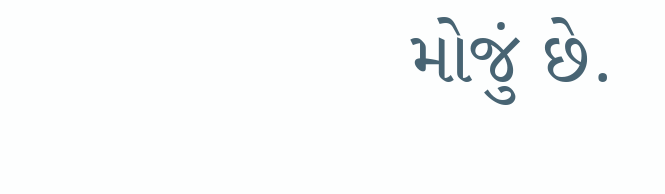મોજું છે.